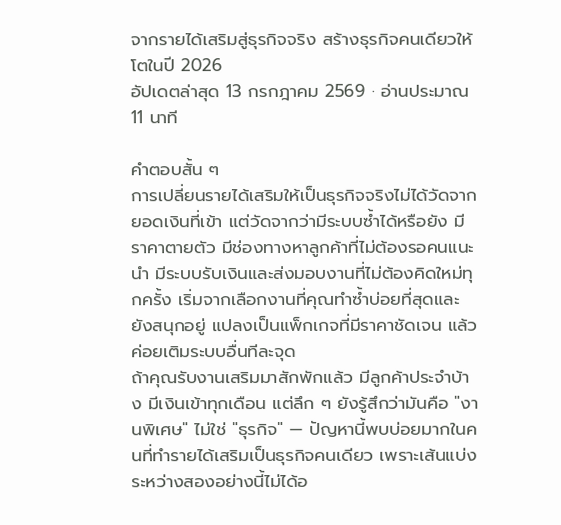จากรายได้เสริมสู่ธุรกิจจริง สร้างธุรกิจคนเดียวให้โตในปี 2026
อัปเดตล่าสุด 13 กรกฎาคม 2569 · อ่านประมาณ 11 นาที

คำตอบสั้น ๆ
การเปลี่ยนรายได้เสริมให้เป็นธุรกิจจริงไม่ได้วัดจากยอดเงินที่เข้า แต่วัดจากว่ามีระบบซ้ำได้หรือยัง มีราคาตายตัว มีช่องทางหาลูกค้าที่ไม่ต้องรอคนแนะนำ มีระบบรับเงินและส่งมอบงานที่ไม่ต้องคิดใหม่ทุกครั้ง เริ่มจากเลือกงานที่คุณทำซ้ำบ่อยที่สุดและยังสนุกอยู่ แปลงเป็นแพ็กเกจที่มีราคาชัดเจน แล้วค่อยเติมระบบอื่นทีละจุด
ถ้าคุณรับงานเสริมมาสักพักแล้ว มีลูกค้าประจำบ้าง มีเงินเข้าทุกเดือน แต่ลึก ๆ ยังรู้สึกว่ามันคือ "งานพิเศษ" ไม่ใช่ "ธุรกิจ" — ปัญหานี้พบบ่อยมากในคนที่ทำรายได้เสริมเป็นธุรกิจคนเดียว เพราะเส้นแบ่งระหว่างสองอย่างนี้ไม่ได้อ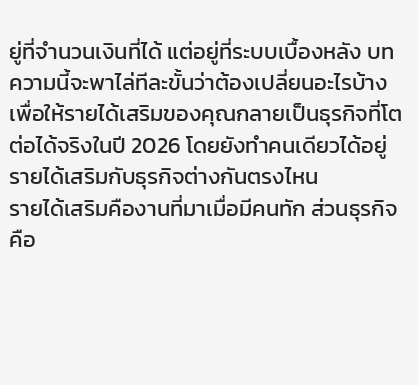ยู่ที่จำนวนเงินที่ได้ แต่อยู่ที่ระบบเบื้องหลัง บทความนี้จะพาไล่ทีละขั้นว่าต้องเปลี่ยนอะไรบ้าง เพื่อให้รายได้เสริมของคุณกลายเป็นธุรกิจที่โตต่อได้จริงในปี 2026 โดยยังทำคนเดียวได้อยู่
รายได้เสริมกับธุรกิจต่างกันตรงไหน
รายได้เสริมคืองานที่มาเมื่อมีคนทัก ส่วนธุรกิจคือ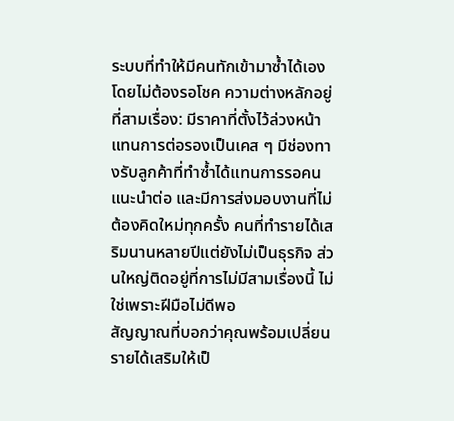ระบบที่ทำให้มีคนทักเข้ามาซ้ำได้เองโดยไม่ต้องรอโชค ความต่างหลักอยู่ที่สามเรื่อง: มีราคาที่ตั้งไว้ล่วงหน้าแทนการต่อรองเป็นเคส ๆ มีช่องทางรับลูกค้าที่ทำซ้ำได้แทนการรอคนแนะนำต่อ และมีการส่งมอบงานที่ไม่ต้องคิดใหม่ทุกครั้ง คนที่ทำรายได้เสริมนานหลายปีแต่ยังไม่เป็นธุรกิจ ส่วนใหญ่ติดอยู่ที่การไม่มีสามเรื่องนี้ ไม่ใช่เพราะฝีมือไม่ดีพอ
สัญญาณที่บอกว่าคุณพร้อมเปลี่ยนรายได้เสริมให้เป็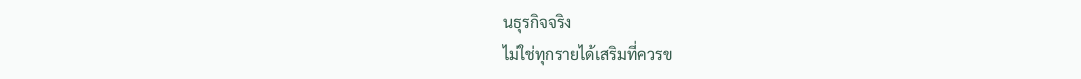นธุรกิจจริง
ไม่ใช่ทุกรายได้เสริมที่ควรข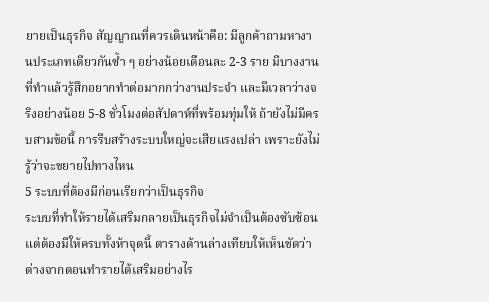ยายเป็นธุรกิจ สัญญาณที่ควรเดินหน้าคือ: มีลูกค้าถามหางานประเภทเดียวกันซ้ำ ๆ อย่างน้อยเดือนละ 2-3 ราย มีบางงานที่ทำแล้วรู้สึกอยากทำต่อมากกว่างานประจำ และมีเวลาว่างจริงอย่างน้อย 5-8 ชั่วโมงต่อสัปดาห์ที่พร้อมทุ่มให้ ถ้ายังไม่มีครบสามข้อนี้ การรีบสร้างระบบใหญ่จะเสียแรงเปล่า เพราะยังไม่รู้ว่าจะขยายไปทางไหน
5 ระบบที่ต้องมีก่อนเรียกว่าเป็นธุรกิจ
ระบบที่ทำให้รายได้เสริมกลายเป็นธุรกิจไม่จำเป็นต้องซับซ้อน แต่ต้องมีให้ครบทั้งห้าจุดนี้ ตารางด้านล่างเทียบให้เห็นชัดว่าต่างจากตอนทำรายได้เสริมอย่างไร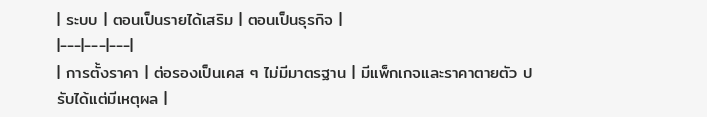| ระบบ | ตอนเป็นรายได้เสริม | ตอนเป็นธุรกิจ |
|---|---|---|
| การตั้งราคา | ต่อรองเป็นเคส ๆ ไม่มีมาตรฐาน | มีแพ็กเกจและราคาตายตัว ปรับได้แต่มีเหตุผล |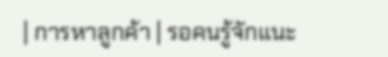| การหาลูกค้า | รอคนรู้จักแนะ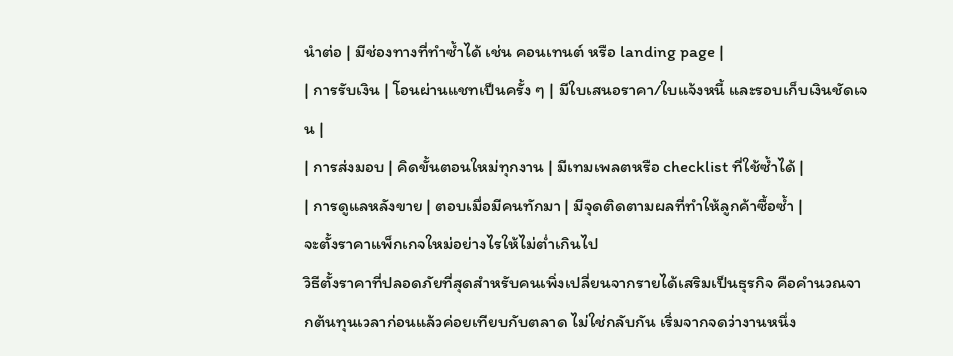นำต่อ | มีช่องทางที่ทำซ้ำได้ เช่น คอนเทนต์ หรือ landing page |
| การรับเงิน | โอนผ่านแชทเป็นครั้ง ๆ | มีใบเสนอราคา/ใบแจ้งหนี้ และรอบเก็บเงินชัดเจน |
| การส่งมอบ | คิดขั้นตอนใหม่ทุกงาน | มีเทมเพลตหรือ checklist ที่ใช้ซ้ำได้ |
| การดูแลหลังขาย | ตอบเมื่อมีคนทักมา | มีจุดติดตามผลที่ทำให้ลูกค้าซื้อซ้ำ |
จะตั้งราคาแพ็กเกจใหม่อย่างไรให้ไม่ต่ำเกินไป
วิธีตั้งราคาที่ปลอดภัยที่สุดสำหรับคนเพิ่งเปลี่ยนจากรายได้เสริมเป็นธุรกิจ คือคำนวณจากต้นทุนเวลาก่อนแล้วค่อยเทียบกับตลาด ไม่ใช่กลับกัน เริ่มจากจดว่างานหนึ่ง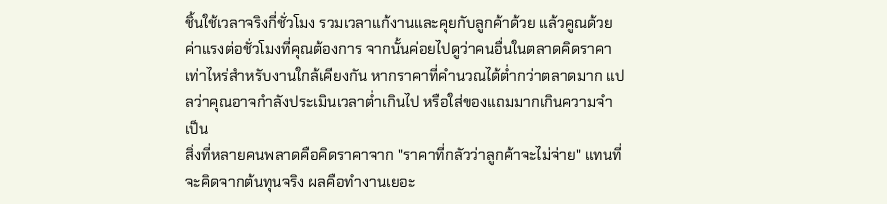ชิ้นใช้เวลาจริงกี่ชั่วโมง รวมเวลาแก้งานและคุยกับลูกค้าด้วย แล้วคูณด้วยค่าแรงต่อชั่วโมงที่คุณต้องการ จากนั้นค่อยไปดูว่าคนอื่นในตลาดคิดราคาเท่าไหร่สำหรับงานใกล้เคียงกัน หากราคาที่คำนวณได้ต่ำกว่าตลาดมาก แปลว่าคุณอาจกำลังประเมินเวลาต่ำเกินไป หรือใส่ของแถมมากเกินความจำเป็น
สิ่งที่หลายคนพลาดคือคิดราคาจาก "ราคาที่กลัวว่าลูกค้าจะไม่จ่าย" แทนที่จะคิดจากต้นทุนจริง ผลคือทำงานเยอะ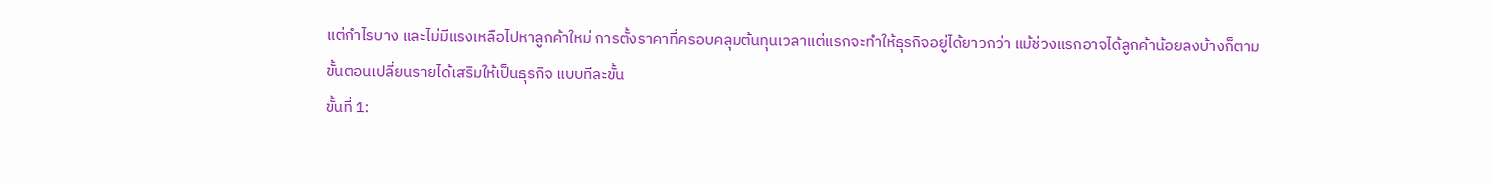แต่กำไรบาง และไม่มีแรงเหลือไปหาลูกค้าใหม่ การตั้งราคาที่ครอบคลุมต้นทุนเวลาแต่แรกจะทำให้ธุรกิจอยู่ได้ยาวกว่า แม้ช่วงแรกอาจได้ลูกค้าน้อยลงบ้างก็ตาม
ขั้นตอนเปลี่ยนรายได้เสริมให้เป็นธุรกิจ แบบทีละขั้น
ขั้นที่ 1: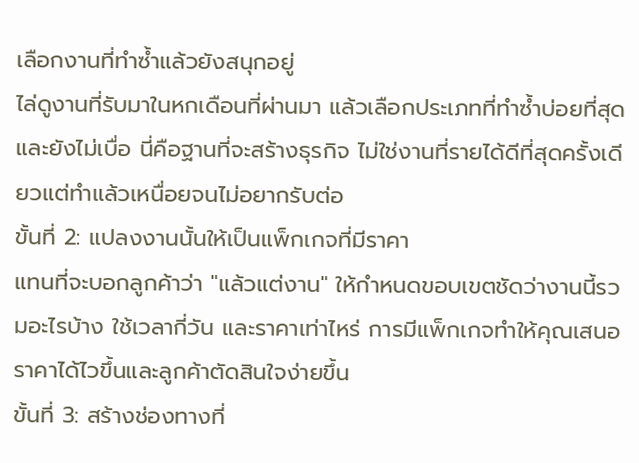เลือกงานที่ทำซ้ำแล้วยังสนุกอยู่
ไล่ดูงานที่รับมาในหกเดือนที่ผ่านมา แล้วเลือกประเภทที่ทำซ้ำบ่อยที่สุดและยังไม่เบื่อ นี่คือฐานที่จะสร้างธุรกิจ ไม่ใช่งานที่รายได้ดีที่สุดครั้งเดียวแต่ทำแล้วเหนื่อยจนไม่อยากรับต่อ
ขั้นที่ 2: แปลงงานนั้นให้เป็นแพ็กเกจที่มีราคา
แทนที่จะบอกลูกค้าว่า "แล้วแต่งาน" ให้กำหนดขอบเขตชัดว่างานนี้รวมอะไรบ้าง ใช้เวลากี่วัน และราคาเท่าไหร่ การมีแพ็กเกจทำให้คุณเสนอราคาได้ไวขึ้นและลูกค้าตัดสินใจง่ายขึ้น
ขั้นที่ 3: สร้างช่องทางที่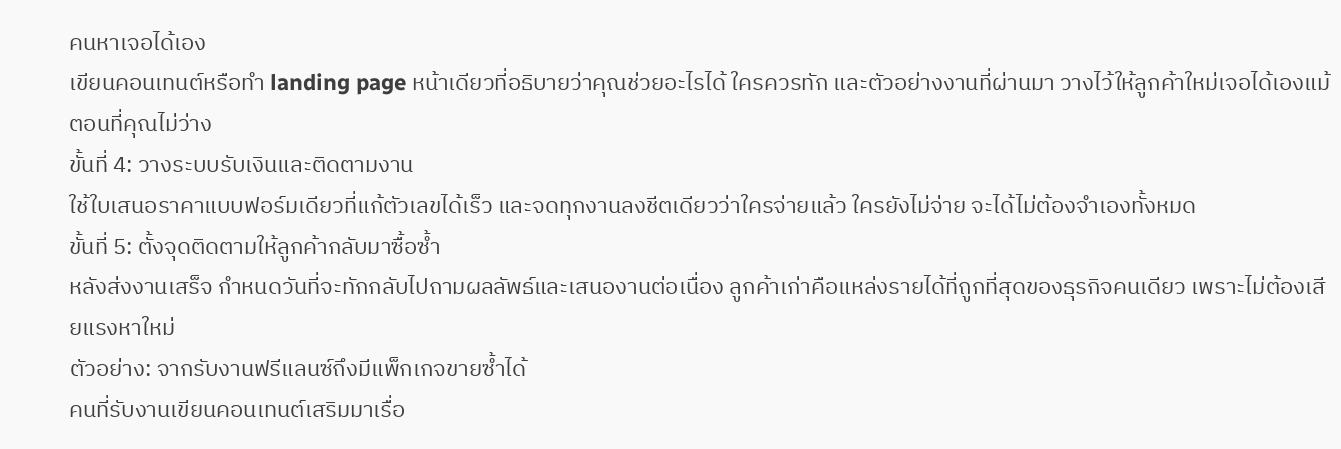คนหาเจอได้เอง
เขียนคอนเทนต์หรือทำ landing page หน้าเดียวที่อธิบายว่าคุณช่วยอะไรได้ ใครควรทัก และตัวอย่างงานที่ผ่านมา วางไว้ให้ลูกค้าใหม่เจอได้เองแม้ตอนที่คุณไม่ว่าง
ขั้นที่ 4: วางระบบรับเงินและติดตามงาน
ใช้ใบเสนอราคาแบบฟอร์มเดียวที่แก้ตัวเลขได้เร็ว และจดทุกงานลงชีตเดียวว่าใครจ่ายแล้ว ใครยังไม่จ่าย จะได้ไม่ต้องจำเองทั้งหมด
ขั้นที่ 5: ตั้งจุดติดตามให้ลูกค้ากลับมาซื้อซ้ำ
หลังส่งงานเสร็จ กำหนดวันที่จะทักกลับไปถามผลลัพธ์และเสนองานต่อเนื่อง ลูกค้าเก่าคือแหล่งรายได้ที่ถูกที่สุดของธุรกิจคนเดียว เพราะไม่ต้องเสียแรงหาใหม่
ตัวอย่าง: จากรับงานฟรีแลนซ์ถึงมีแพ็กเกจขายซ้ำได้
คนที่รับงานเขียนคอนเทนต์เสริมมาเรื่อ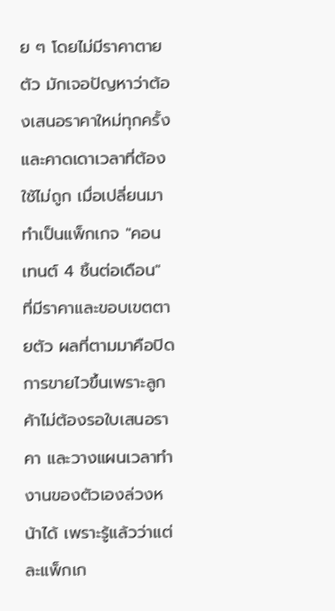ย ๆ โดยไม่มีราคาตายตัว มักเจอปัญหาว่าต้องเสนอราคาใหม่ทุกครั้งและคาดเดาเวลาที่ต้องใช้ไม่ถูก เมื่อเปลี่ยนมาทำเป็นแพ็กเกจ "คอนเทนต์ 4 ชิ้นต่อเดือน" ที่มีราคาและขอบเขตตายตัว ผลที่ตามมาคือปิดการขายไวขึ้นเพราะลูกค้าไม่ต้องรอใบเสนอราคา และวางแผนเวลาทำงานของตัวเองล่วงหน้าได้ เพราะรู้แล้วว่าแต่ละแพ็กเก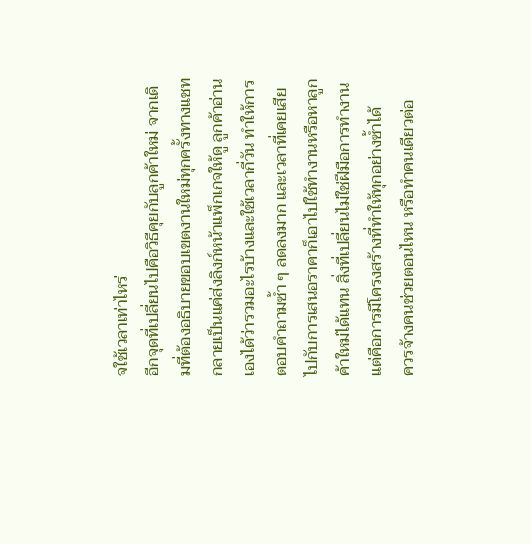จใช้เวลาเท่าไหร่
อีกจุดที่เปลี่ยนไปคือวิธีคุยกับลูกค้าใหม่ จากเดิมที่ต้องอธิบายขอบเขตงานใหม่ทุกครั้งทางแชท กลายเป็นแค่ส่งลิงก์หน้าแพ็กเกจให้ดู ลูกค้าอ่านเองได้ว่ารวมอะไรบ้างและใช้เวลากี่วัน ทำให้การตอบคำถามซ้ำ ๆ ลดลงมาก และเวลาที่เคยเสียไปกับการเสนอราคาก็เอาไปใช้ทำงานหรือหาลูกค้าใหม่ได้แทน สิ่งที่เปลี่ยนไม่ใช่ฝีมือการทำงาน แต่คือการมีโครงสร้างที่ทำให้ทุกอย่างซ้ำได้
ควรจ้างคนช่วยตอนไหน หรือทำคนเดียวต่อ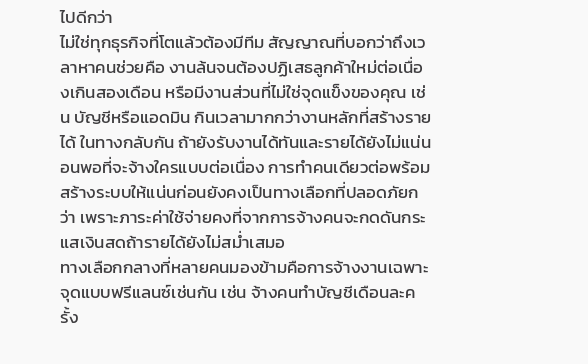ไปดีกว่า
ไม่ใช่ทุกธุรกิจที่โตแล้วต้องมีทีม สัญญาณที่บอกว่าถึงเวลาหาคนช่วยคือ งานล้นจนต้องปฏิเสธลูกค้าใหม่ต่อเนื่องเกินสองเดือน หรือมีงานส่วนที่ไม่ใช่จุดแข็งของคุณ เช่น บัญชีหรือแอดมิน กินเวลามากกว่างานหลักที่สร้างรายได้ ในทางกลับกัน ถ้ายังรับงานได้ทันและรายได้ยังไม่แน่นอนพอที่จะจ้างใครแบบต่อเนื่อง การทำคนเดียวต่อพร้อมสร้างระบบให้แน่นก่อนยังคงเป็นทางเลือกที่ปลอดภัยกว่า เพราะภาระค่าใช้จ่ายคงที่จากการจ้างคนจะกดดันกระแสเงินสดถ้ารายได้ยังไม่สม่ำเสมอ
ทางเลือกกลางที่หลายคนมองข้ามคือการจ้างงานเฉพาะจุดแบบฟรีแลนซ์เช่นกัน เช่น จ้างคนทำบัญชีเดือนละครั้ง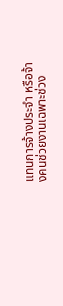แทนการจ้างประจำ หรือจ้างคนช่วยงานเฉพาะช่วง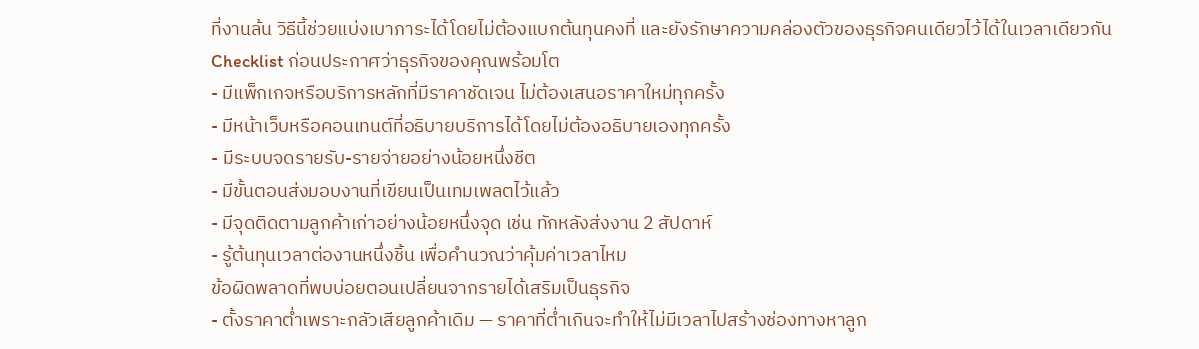ที่งานล้น วิธีนี้ช่วยแบ่งเบาภาระได้โดยไม่ต้องแบกต้นทุนคงที่ และยังรักษาความคล่องตัวของธุรกิจคนเดียวไว้ได้ในเวลาเดียวกัน
Checklist ก่อนประกาศว่าธุรกิจของคุณพร้อมโต
- มีแพ็กเกจหรือบริการหลักที่มีราคาชัดเจน ไม่ต้องเสนอราคาใหม่ทุกครั้ง
- มีหน้าเว็บหรือคอนเทนต์ที่อธิบายบริการได้โดยไม่ต้องอธิบายเองทุกครั้ง
- มีระบบจดรายรับ-รายจ่ายอย่างน้อยหนึ่งชีต
- มีขั้นตอนส่งมอบงานที่เขียนเป็นเทมเพลตไว้แล้ว
- มีจุดติดตามลูกค้าเก่าอย่างน้อยหนึ่งจุด เช่น ทักหลังส่งงาน 2 สัปดาห์
- รู้ต้นทุนเวลาต่องานหนึ่งชิ้น เพื่อคำนวณว่าคุ้มค่าเวลาไหม
ข้อผิดพลาดที่พบบ่อยตอนเปลี่ยนจากรายได้เสริมเป็นธุรกิจ
- ตั้งราคาต่ำเพราะกลัวเสียลูกค้าเดิม — ราคาที่ต่ำเกินจะทำให้ไม่มีเวลาไปสร้างช่องทางหาลูก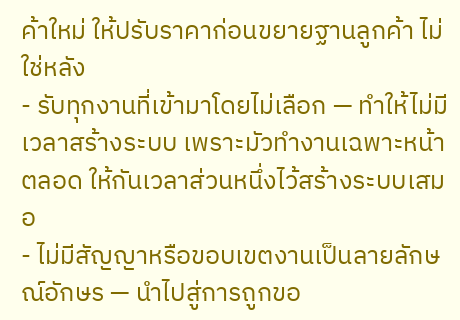ค้าใหม่ ให้ปรับราคาก่อนขยายฐานลูกค้า ไม่ใช่หลัง
- รับทุกงานที่เข้ามาโดยไม่เลือก — ทำให้ไม่มีเวลาสร้างระบบ เพราะมัวทำงานเฉพาะหน้าตลอด ให้กันเวลาส่วนหนึ่งไว้สร้างระบบเสมอ
- ไม่มีสัญญาหรือขอบเขตงานเป็นลายลักษณ์อักษร — นำไปสู่การถูกขอ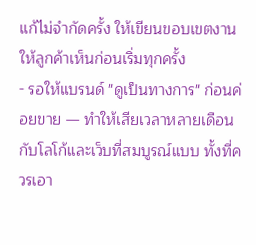แก้ไม่จำกัดครั้ง ให้เขียนขอบเขตงานให้ลูกค้าเห็นก่อนเริ่มทุกครั้ง
- รอให้แบรนด์ "ดูเป็นทางการ" ก่อนค่อยขาย — ทำให้เสียเวลาหลายเดือนกับโลโก้และเว็บที่สมบูรณ์แบบ ทั้งที่ควรเอา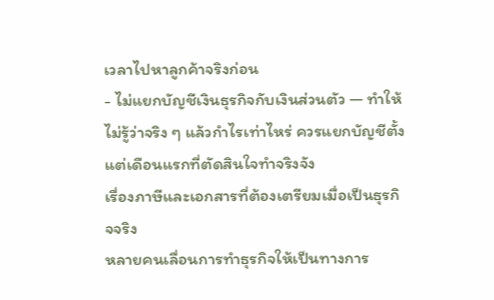เวลาไปหาลูกค้าจริงก่อน
- ไม่แยกบัญชีเงินธุรกิจกับเงินส่วนตัว — ทำให้ไม่รู้ว่าจริง ๆ แล้วกำไรเท่าไหร่ ควรแยกบัญชีตั้งแต่เดือนแรกที่ตัดสินใจทำจริงจัง
เรื่องภาษีและเอกสารที่ต้องเตรียมเมื่อเป็นธุรกิจจริง
หลายคนเลื่อนการทำธุรกิจให้เป็นทางการ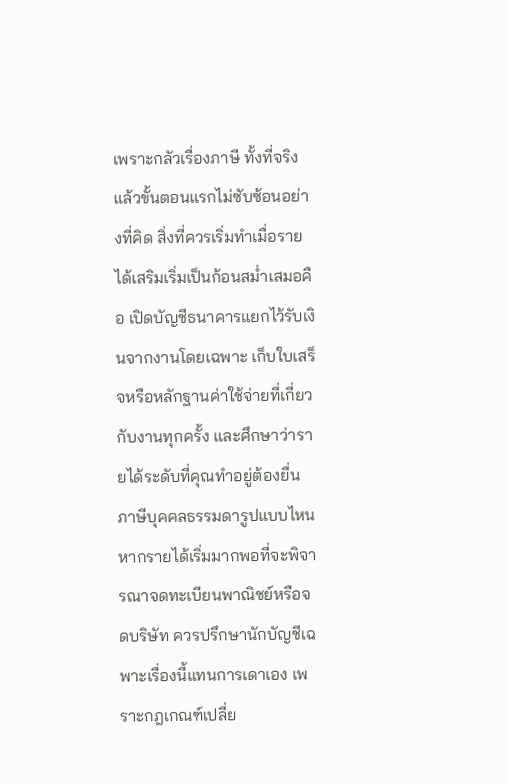เพราะกลัวเรื่องภาษี ทั้งที่จริงแล้วขั้นตอนแรกไม่ซับซ้อนอย่างที่คิด สิ่งที่ควรเริ่มทำเมื่อรายได้เสริมเริ่มเป็นก้อนสม่ำเสมอคือ เปิดบัญชีธนาคารแยกไว้รับเงินจากงานโดยเฉพาะ เก็บใบเสร็จหรือหลักฐานค่าใช้จ่ายที่เกี่ยวกับงานทุกครั้ง และศึกษาว่ารายได้ระดับที่คุณทำอยู่ต้องยื่นภาษีบุคคลธรรมดารูปแบบไหน หากรายได้เริ่มมากพอที่จะพิจารณาจดทะเบียนพาณิชย์หรือจดบริษัท ควรปรึกษานักบัญชีเฉพาะเรื่องนี้แทนการเดาเอง เพราะกฎเกณฑ์เปลี่ย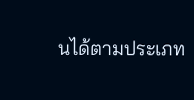นได้ตามประเภท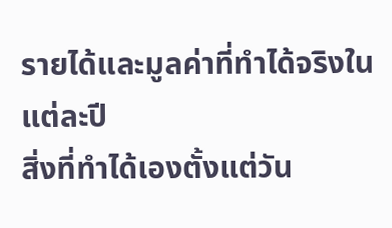รายได้และมูลค่าที่ทำได้จริงในแต่ละปี
สิ่งที่ทำได้เองตั้งแต่วัน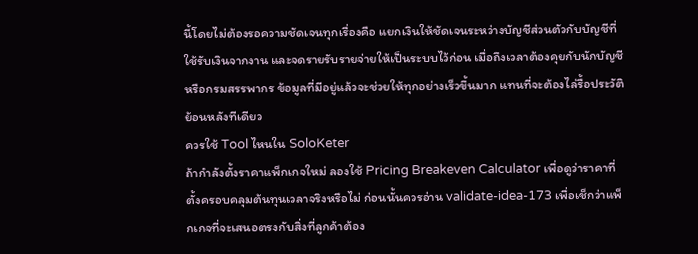นี้โดยไม่ต้องรอความชัดเจนทุกเรื่องคือ แยกเงินให้ชัดเจนระหว่างบัญชีส่วนตัวกับบัญชีที่ใช้รับเงินจากงาน และจดรายรับรายจ่ายให้เป็นระบบไว้ก่อน เมื่อถึงเวลาต้องคุยกับนักบัญชีหรือกรมสรรพากร ข้อมูลที่มีอยู่แล้วจะช่วยให้ทุกอย่างเร็วขึ้นมาก แทนที่จะต้องไล่รื้อประวัติย้อนหลังทีเดียว
ควรใช้ Tool ไหนใน SoloKeter
ถ้ากำลังตั้งราคาแพ็กเกจใหม่ ลองใช้ Pricing Breakeven Calculator เพื่อดูว่าราคาที่ตั้งครอบคลุมต้นทุนเวลาจริงหรือไม่ ก่อนนั้นควรอ่าน validate-idea-173 เพื่อเช็กว่าแพ็กเกจที่จะเสนอตรงกับสิ่งที่ลูกค้าต้อง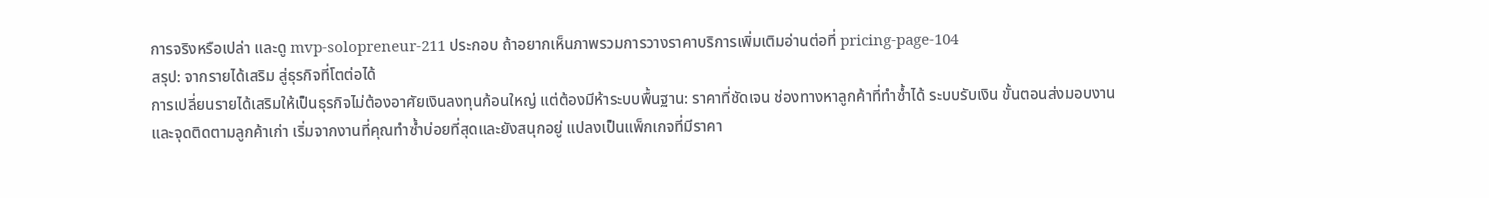การจริงหรือเปล่า และดู mvp-solopreneur-211 ประกอบ ถ้าอยากเห็นภาพรวมการวางราคาบริการเพิ่มเติมอ่านต่อที่ pricing-page-104
สรุป: จากรายได้เสริม สู่ธุรกิจที่โตต่อได้
การเปลี่ยนรายได้เสริมให้เป็นธุรกิจไม่ต้องอาศัยเงินลงทุนก้อนใหญ่ แต่ต้องมีห้าระบบพื้นฐาน: ราคาที่ชัดเจน ช่องทางหาลูกค้าที่ทำซ้ำได้ ระบบรับเงิน ขั้นตอนส่งมอบงาน และจุดติดตามลูกค้าเก่า เริ่มจากงานที่คุณทำซ้ำบ่อยที่สุดและยังสนุกอยู่ แปลงเป็นแพ็กเกจที่มีราคา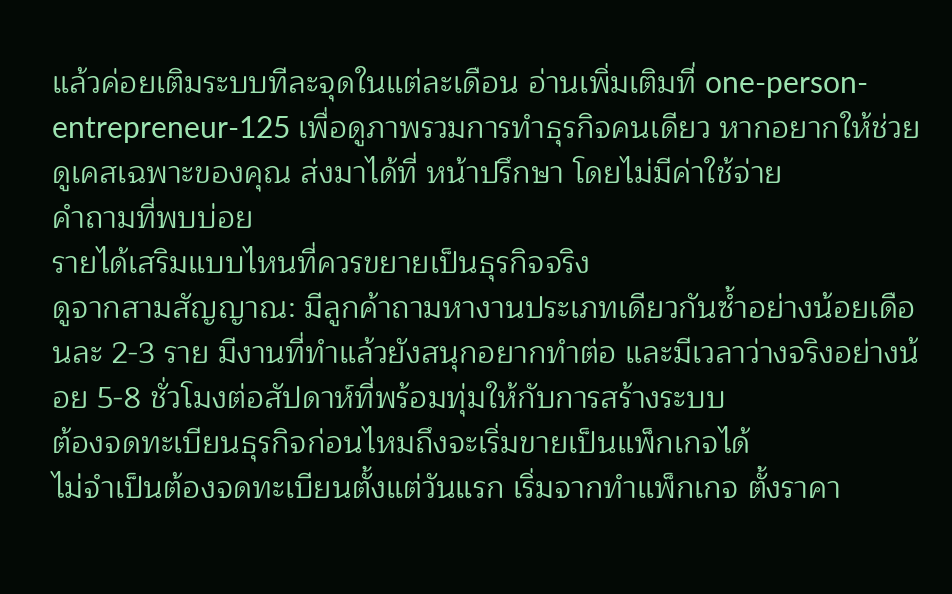แล้วค่อยเติมระบบทีละจุดในแต่ละเดือน อ่านเพิ่มเติมที่ one-person-entrepreneur-125 เพื่อดูภาพรวมการทำธุรกิจคนเดียว หากอยากให้ช่วยดูเคสเฉพาะของคุณ ส่งมาได้ที่ หน้าปรึกษา โดยไม่มีค่าใช้จ่าย
คำถามที่พบบ่อย
รายได้เสริมแบบไหนที่ควรขยายเป็นธุรกิจจริง
ดูจากสามสัญญาณ: มีลูกค้าถามหางานประเภทเดียวกันซ้ำอย่างน้อยเดือนละ 2-3 ราย มีงานที่ทำแล้วยังสนุกอยากทำต่อ และมีเวลาว่างจริงอย่างน้อย 5-8 ชั่วโมงต่อสัปดาห์ที่พร้อมทุ่มให้กับการสร้างระบบ
ต้องจดทะเบียนธุรกิจก่อนไหมถึงจะเริ่มขายเป็นแพ็กเกจได้
ไม่จำเป็นต้องจดทะเบียนตั้งแต่วันแรก เริ่มจากทำแพ็กเกจ ตั้งราคา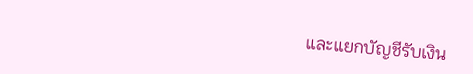และแยกบัญชีรับเงิน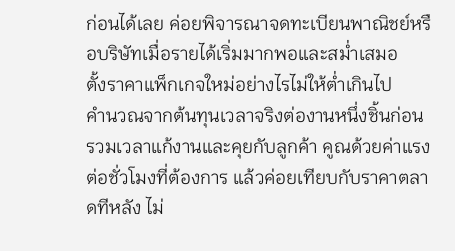ก่อนได้เลย ค่อยพิจารณาจดทะเบียนพาณิชย์หรือบริษัทเมื่อรายได้เริ่มมากพอและสม่ำเสมอ
ตั้งราคาแพ็กเกจใหม่อย่างไรไม่ให้ต่ำเกินไป
คำนวณจากต้นทุนเวลาจริงต่องานหนึ่งชิ้นก่อน รวมเวลาแก้งานและคุยกับลูกค้า คูณด้วยค่าแรงต่อชั่วโมงที่ต้องการ แล้วค่อยเทียบกับราคาตลาดทีหลัง ไม่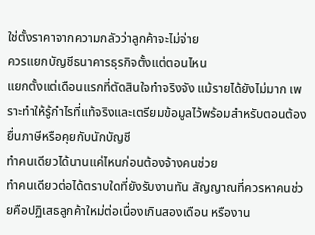ใช่ตั้งราคาจากความกลัวว่าลูกค้าจะไม่จ่าย
ควรแยกบัญชีธนาคารธุรกิจตั้งแต่ตอนไหน
แยกตั้งแต่เดือนแรกที่ตัดสินใจทำจริงจัง แม้รายได้ยังไม่มาก เพราะทำให้รู้กำไรที่แท้จริงและเตรียมข้อมูลไว้พร้อมสำหรับตอนต้องยื่นภาษีหรือคุยกับนักบัญชี
ทำคนเดียวได้นานแค่ไหนก่อนต้องจ้างคนช่วย
ทำคนเดียวต่อได้ตราบใดที่ยังรับงานทัน สัญญาณที่ควรหาคนช่วยคือปฏิเสธลูกค้าใหม่ต่อเนื่องเกินสองเดือน หรืองาน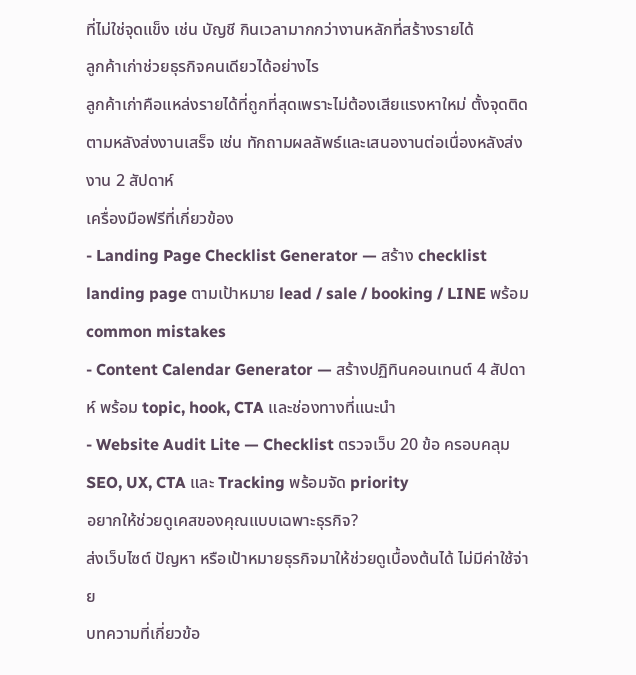ที่ไม่ใช่จุดแข็ง เช่น บัญชี กินเวลามากกว่างานหลักที่สร้างรายได้
ลูกค้าเก่าช่วยธุรกิจคนเดียวได้อย่างไร
ลูกค้าเก่าคือแหล่งรายได้ที่ถูกที่สุดเพราะไม่ต้องเสียแรงหาใหม่ ตั้งจุดติดตามหลังส่งงานเสร็จ เช่น ทักถามผลลัพธ์และเสนองานต่อเนื่องหลังส่งงาน 2 สัปดาห์
เครื่องมือฟรีที่เกี่ยวข้อง
- Landing Page Checklist Generator — สร้าง checklist landing page ตามเป้าหมาย lead / sale / booking / LINE พร้อม common mistakes
- Content Calendar Generator — สร้างปฏิทินคอนเทนต์ 4 สัปดาห์ พร้อม topic, hook, CTA และช่องทางที่แนะนำ
- Website Audit Lite — Checklist ตรวจเว็บ 20 ข้อ ครอบคลุม SEO, UX, CTA และ Tracking พร้อมจัด priority
อยากให้ช่วยดูเคสของคุณแบบเฉพาะธุรกิจ?
ส่งเว็บไซต์ ปัญหา หรือเป้าหมายธุรกิจมาให้ช่วยดูเบื้องต้นได้ ไม่มีค่าใช้จ่าย
บทความที่เกี่ยวข้อ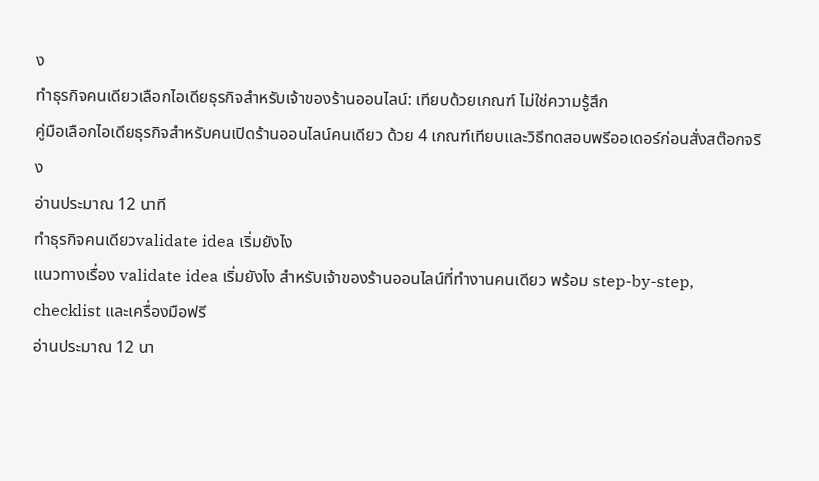ง
ทำธุรกิจคนเดียวเลือกไอเดียธุรกิจสำหรับเจ้าของร้านออนไลน์: เทียบด้วยเกณฑ์ ไม่ใช่ความรู้สึก
คู่มือเลือกไอเดียธุรกิจสำหรับคนเปิดร้านออนไลน์คนเดียว ด้วย 4 เกณฑ์เทียบและวิธีทดสอบพรีออเดอร์ก่อนสั่งสต๊อกจริง
อ่านประมาณ 12 นาที
ทำธุรกิจคนเดียวvalidate idea เริ่มยังไง
แนวทางเรื่อง validate idea เริ่มยังไง สำหรับเจ้าของร้านออนไลน์ที่ทำงานคนเดียว พร้อม step-by-step, checklist และเครื่องมือฟรี
อ่านประมาณ 12 นา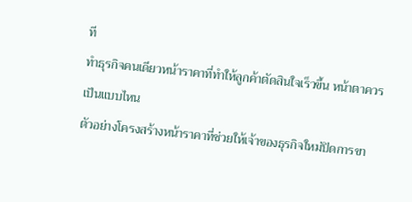ที
ทำธุรกิจคนเดียวหน้าราคาที่ทำให้ลูกค้าตัดสินใจเร็วขึ้น หน้าตาควรเป็นแบบไหน
ตัวอย่างโครงสร้างหน้าราคาที่ช่วยให้เจ้าของธุรกิจใหม่ปิดการขา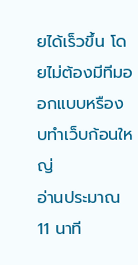ยได้เร็วขึ้น โดยไม่ต้องมีทีมออกแบบหรืองบทำเว็บก้อนใหญ่
อ่านประมาณ 11 นาที